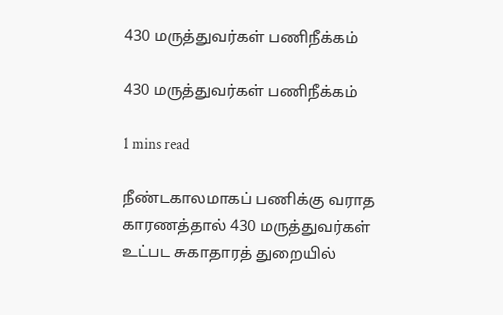430 மருத்துவர்கள் பணிநீக்கம்

430 மருத்துவர்கள் பணிநீக்கம்

1 mins read

நீண்டகாலமாகப் பணிக்கு வராத காரணத்தால் 430 மருத்துவர்கள் உட்பட சுகாதாரத் துறையில்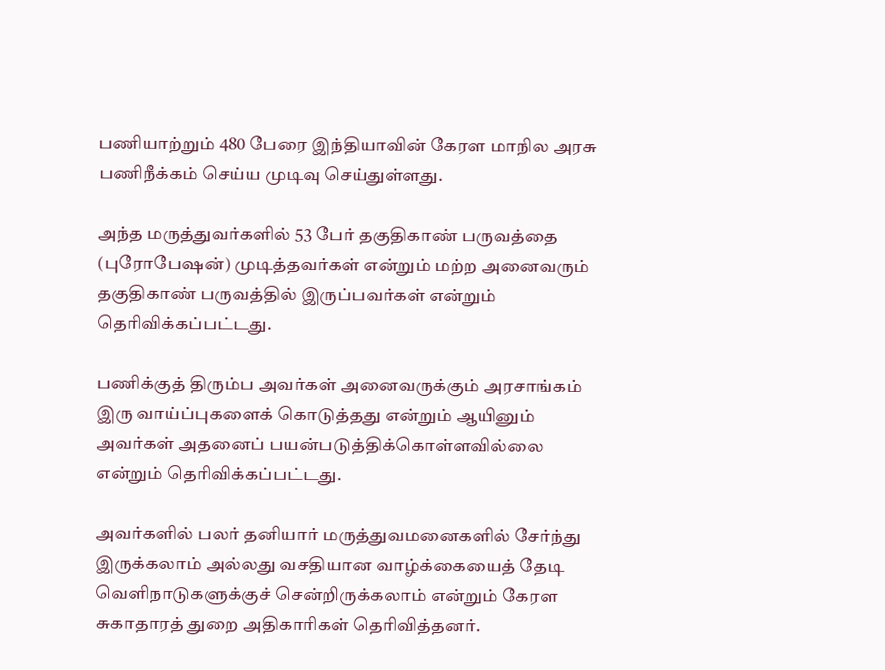பணியாற்றும் 480 பேரை இந்தியாவின் கேரள மாநில அரசு பணிநீக்கம் செய்ய முடிவு செய்துள்ளது.

அந்த மருத்துவர்களில் 53 பேர் தகுதிகாண் பருவத்தை (புரோபேஷன்) முடித்தவர்கள் என்றும் மற்ற அனைவரும் தகுதிகாண் பருவத்தில் இருப்பவர்கள் என்றும் தெரிவிக்கப்பட்டது.

பணிக்குத் திரும்ப அவர்கள் அனைவருக்கும் அரசாங்கம் இரு வாய்ப்புகளைக் கொடுத்தது என்றும் ஆயினும் அவர்கள் அதனைப் பயன்படுத்திக்கொள்ளவில்லை என்றும் தெரிவிக்கப்பட்டது.

அவர்களில் பலர் தனியார் மருத்துவமனைகளில் சேர்ந்து இருக்கலாம் அல்லது வசதியான வாழ்க்கையைத் தேடி வெளிநாடுகளுக்குச் சென்றிருக்கலாம் என்றும் கேரள சுகாதாரத் துறை அதிகாரிகள் தெரிவித்தனர்.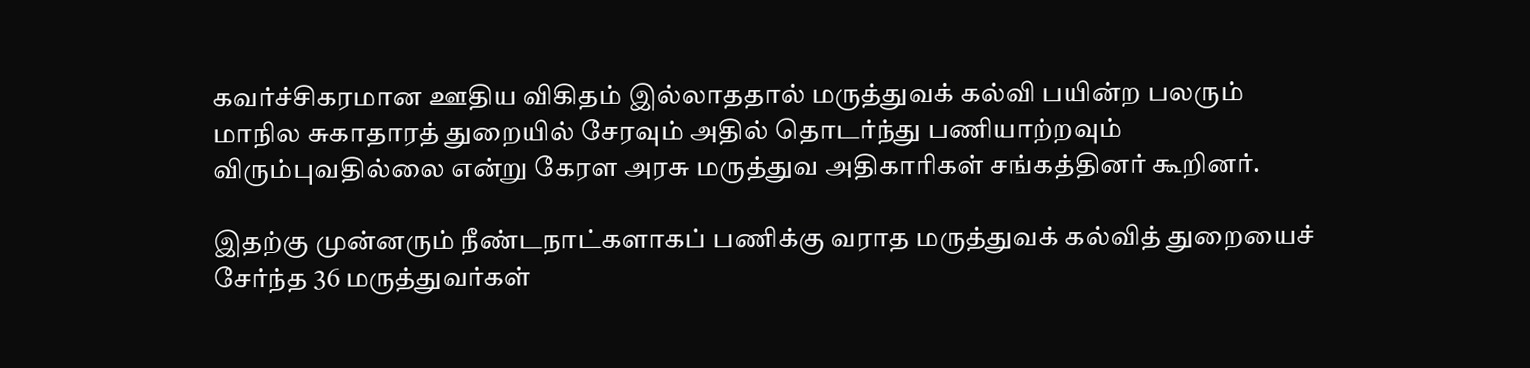கவர்ச்சிகரமான ஊதிய விகிதம் இல்லாததால் மருத்துவக் கல்வி பயின்ற பலரும் மாநில சுகாதாரத் துறையில் சேரவும் அதில் தொடர்ந்து பணியாற்றவும் விரும்புவதில்லை என்று கேரள அரசு மருத்துவ அதிகாரிகள் சங்கத்தினர் கூறினர்.

இதற்கு முன்னரும் நீண்டநாட்களாகப் பணிக்கு வராத மருத்துவக் கல்வித் துறையைச் சேர்ந்த 36 மருத்துவர்கள்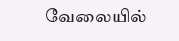வேலையில்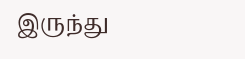இருந்து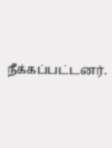நீக்கப்பட்டனர்.